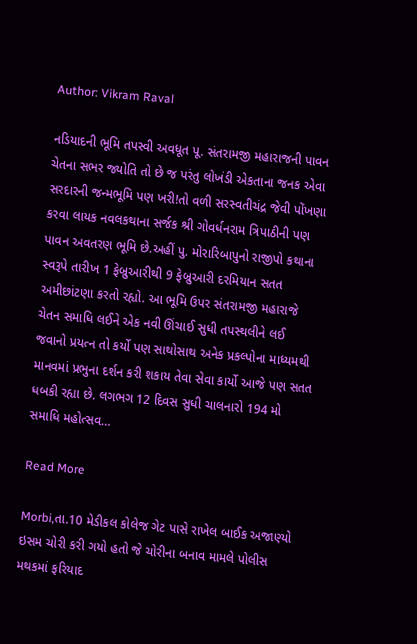Author: Vikram Raval

નડિયાદની ભૂમિ તપસ્વી અવધૂત પૂ. સંતરામજી મહારાજની પાવન ચેતના સભર જ્યોતિ તો છે જ પરંતુ લોખંડી એકતાના જનક એવા સરદારની જન્મભૂમિ પણ ખરી!તો વળી સરસ્વતીચંદ્ર જેવી પોંખણા કરવા લાયક નવલકથાના સર્જક શ્રી ગોવર્ધનરામ ત્રિપાઠીની પણ પાવન અવતરણ ભૂમિ છે.અહીં પુ. મોરારિબાપુનો રાજીપો કથાના સ્વરૂપે તારીખ 1 ફેબ્રુઆરીથી 9 ફેબ્રુઆરી દરમિયાન સતત અમીછાંટણા કરતો રહ્યો. આ ભૂમિ ઉપર સંતરામજી મહારાજે ચેતન સમાધિ લઈને એક નવી ઊંચાઈ સુધી તપસ્થલીને લઈ જવાનો પ્રયત્ન તો કર્યો પણ સાથોસાથ અનેક પ્રકલ્પોના માધ્યમથી માનવમાં પ્રભુના દર્શન કરી શકાય તેવા સેવા કાર્યો આજે પણ સતત ધબકી રહ્યા છે. લગભગ 12 દિવસ સુધી ચાલનારો 194 મો સમાધિ મહોત્સવ…

Read More

Morbi,તા.10 મેડીકલ કોલેજ ગેટ પાસે રાખેલ બાઈક અજાણ્યો ઇસમ ચોરી કરી ગયો હતો જે ચોરીના બનાવ મામલે પોલીસ મથકમાં ફરિયાદ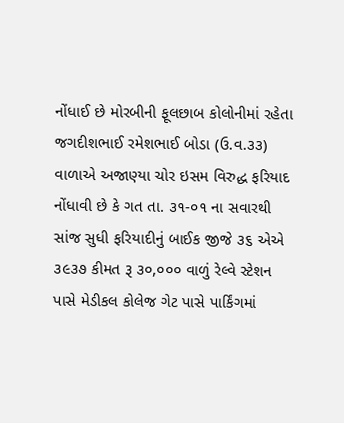નોંધાઈ છે મોરબીની ફૂલછાબ કોલોનીમાં રહેતા જગદીશભાઈ રમેશભાઈ બોડા (ઉ.વ.૩૩) વાળાએ અજાણ્યા ચોર ઇસમ વિરુદ્ધ ફરિયાદ નોંધાવી છે કે ગત તા. ૩૧-૦૧ ના સવારથી સાંજ સુધી ફરિયાદીનું બાઈક જીજે ૩૬ એએ ૩૯૩૭ કીમત રૂ ૩૦,૦૦૦ વાળું રેલ્વે સ્ટેશન પાસે મેડીકલ કોલેજ ગેટ પાસે પાર્કિંગમાં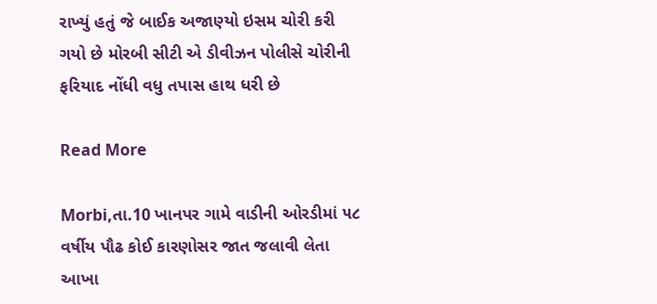રાખ્યું હતું જે બાઈક અજાણ્યો ઇસમ ચોરી કરી ગયો છે મોરબી સીટી એ ડીવીઝન પોલીસે ચોરીની ફરિયાદ નોંધી વધુ તપાસ હાથ ધરી છે

Read More

Morbi,તા.10 ખાનપર ગામે વાડીની ઓરડીમાં ૫૮ વર્ષીય પૌઢ કોઈ કારણોસર જાત જલાવી લેતા આખા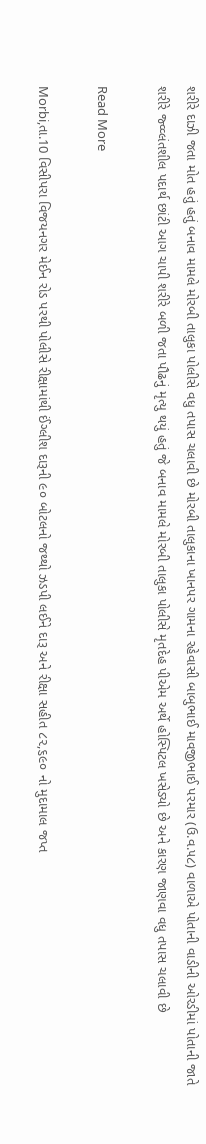શરીરે દાઝી જતા મોત હતું હતું બનાવ મામલે મોરબી તાલુકા પોલીસે વધુ તપાસ ચલાવી છે મોરબી તાલુકાના ખાનપર ગામના રહેવાસી બાબુભાઈ માવજીભાઈ પરમાર (ઉ.વ.૫૮) વાળાએ પોતાની વાડીની ઓરડીમાં પોતાની જાતે શરીરે જ્વ્વ્લંતશીલ પદાર્થ છાંટી આગ ચાપી શરીરે બળી જતા પૌઢનું મૃત્યુ થયું હતું જે બનાવ મામલે મોરબી તાલુકા પોલીસે મૃતદેહ પીએમ અર્થે હોસ્પિટલ ખસેડ્યો છે અને કારણ જાણવા વધુ તપાસ ચલાવી છે

Read More

Morbi,તા.10 વિસીપરા વિજયનગર મેઈન રોડ પરથી પોલીસે રીક્ષામાંથી ઈંગ્લીશ દારૂની ૯૦ બોટલનો જથ્થો ઝડપી લઈને દારૂ અને રીક્ષા સહીત ૮૨,૬૯૦ નો મુદામાલ જપ્ત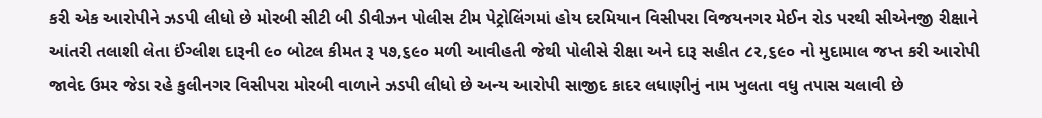કરી એક આરોપીને ઝડપી લીધો છે મોરબી સીટી બી ડીવીઝન પોલીસ ટીમ પેટ્રોલિંગમાં હોય દરમિયાન વિસીપરા વિજયનગર મેઈન રોડ પરથી સીએનજી રીક્ષાને આંતરી તલાશી લેતા ઈંગ્લીશ દારૂની ૯૦ બોટલ કીમત રૂ ૫૭,૬૯૦ મળી આવીહતી જેથી પોલીસે રીક્ષા અને દારૂ સહીત ૮૨,૬૯૦ નો મુદામાલ જપ્ત કરી આરોપી જાવેદ ઉમર જેડા રહે કુલીનગર વિસીપરા મોરબી વાળાને ઝડપી લીધો છે અન્ય આરોપી સાજીદ કાદર લધાણીનું નામ ખુલતા વધુ તપાસ ચલાવી છે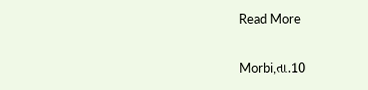Read More

Morbi,તા.10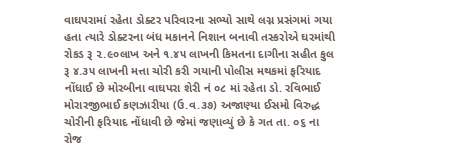વાઘપરામાં રહેતા ડોક્ટર પરિવારના સભ્યો સાથે લગ્ન પ્રસંગમાં ગયા હતા ત્યારે ડોક્ટરના બંધ મકાનને નિશાન બનાવી તસ્કરોએ ઘરમાંથી રોકડ રૂ ૨.૯૦લાખ અને ૧.૪૫ લાખની કિમતના દાગીના સહીત કુલ રૂ ૪.૩૫ લાખની મત્તા ચોરી કરી ગયાની પોલીસ મથકમાં ફરિયાદ નોંધાઈ છે મોરબીના વાઘપરા શેરી નં ૦૮ માં રહેતા ડો. રવિભાઈ મોરારજીભાઈ કણઝારીયા (ઉ.વ.૩૭) અજાણ્યા ઈસમો વિરુદ્ધ ચોરીની ફરિયાદ નોંધાવી છે જેમાં જણાવ્યું છે કે ગત તા. ૦૬ ના રોજ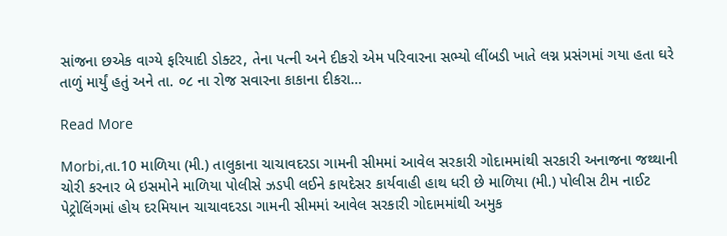સાંજના છએક વાગ્યે ફરિયાદી ડોક્ટર, તેના પત્ની અને દીકરો એમ પરિવારના સભ્યો લીંબડી ખાતે લગ્ન પ્રસંગમાં ગયા હતા ઘરે તાળું માર્યું હતું અને તા. ૦૮ ના રોજ સવારના કાકાના દીકરા…

Read More

Morbi,તા.10 માળિયા (મી.) તાલુકાના ચાચાવદરડા ગામની સીમમાં આવેલ સરકારી ગોદામમાંથી સરકારી અનાજના જથ્થાની ચોરી કરનાર બે ઇસમોને માળિયા પોલીસે ઝડપી લઈને કાયદેસર કાર્યવાહી હાથ ધરી છે માળિયા (મી.) પોલીસ ટીમ નાઈટ પેટ્રોલિંગમાં હોય દરમિયાન ચાચાવદરડા ગામની સીમમાં આવેલ સરકારી ગોદામમાંથી અમુક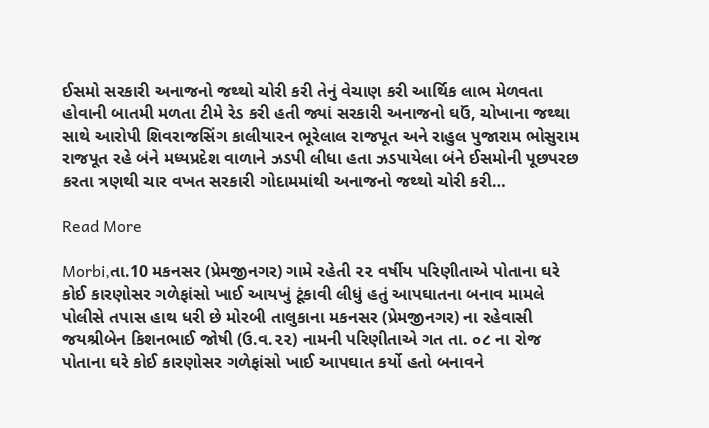ઈસમો સરકારી અનાજનો જથ્થો ચોરી કરી તેનું વેચાણ કરી આર્થિક લાભ મેળવતા હોવાની બાતમી મળતા ટીમે રેડ કરી હતી જ્યાં સરકારી અનાજનો ઘઉં, ચોખાના જથ્થા સાથે આરોપી શિવરાજસિંગ કાલીયારન ભૂરેલાલ રાજપૂત અને રાહુલ પુજારામ ભોસુરામ રાજપૂત રહે બંને મધ્યપ્રદેશ વાળાને ઝડપી લીધા હતા ઝડપાયેલા બંને ઈસમોની પૂછપરછ કરતા ત્રણથી ચાર વખત સરકારી ગોદામમાંથી અનાજનો જથ્થો ચોરી કરી…

Read More

Morbi,તા.10 મકનસર (પ્રેમજીનગર) ગામે રહેતી ૨૨ વર્ષીય પરિણીતાએ પોતાના ઘરે કોઈ કારણોસર ગળેફાંસો ખાઈ આયખું ટૂંકાવી લીધું હતું આપઘાતના બનાવ મામલે પોલીસે તપાસ હાથ ધરી છે મોરબી તાલુકાના મકનસર (પ્રેમજીનગર) ના રહેવાસી જયશ્રીબેન કિશનભાઈ જોષી (ઉ.વ.૨૨) નામની પરિણીતાએ ગત તા. ૦૮ ના રોજ પોતાના ઘરે કોઈ કારણોસર ગળેફાંસો ખાઈ આપઘાત કર્યો હતો બનાવને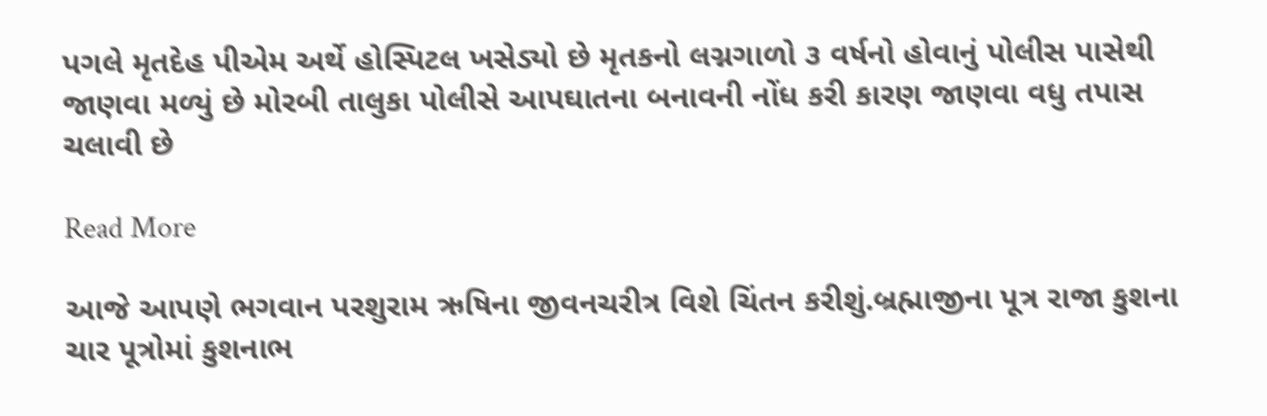પગલે મૃતદેહ પીએમ અર્થે હોસ્પિટલ ખસેડ્યો છે મૃતકનો લગ્નગાળો ૩ વર્ષનો હોવાનું પોલીસ પાસેથી જાણવા મળ્યું છે મોરબી તાલુકા પોલીસે આપઘાતના બનાવની નોંધ કરી કારણ જાણવા વધુ તપાસ ચલાવી છે

Read More

આજે આપણે ભગવાન પરશુરામ ઋષિના જીવનચરીત્ર વિશે ચિંતન કરીશું.બ્રહ્માજીના પૂત્ર રાજા કુશના ચાર પૂત્રોમાં કુશનાભ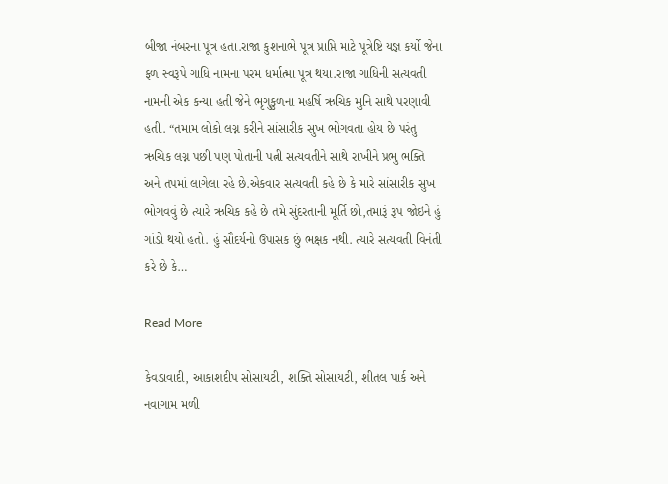બીજા નંબરના પૂત્ર હતા.રાજા કુશનાભે પૂત્ર પ્રાપ્તિ માટે પૂત્રેષ્ટિ યજ્ઞ કર્યો જેના ફળ સ્વરૂપે ગાધિ નામના પરમ ધર્માત્મા પૂત્ર થયા.રાજા ગાધિની સત્યવતી નામની એક કન્યા હતી જેને ભૃગુકુળના મહર્ષિ ઋચિક મુનિ સાથે પરણાવી હતી. “તમામ લોકો લગ્ન કરીને સાંસારીક સુખ ભોગવતા હોય છે પરંતુ ઋચિક લગ્ન પછી પણ પોતાની પત્ની સત્યવતીને સાથે રાખીને પ્રભુ ભક્તિ અને તપમાં લાગેલા રહે છે.એકવાર સત્યવતી કહે છે કે મારે સાંસારીક સુખ ભોગવવું છે ત્યારે ઋચિક કહે છે તમે સુંદરતાની મૂર્તિ છો,તમારૂં રૂપ જોઇને હું ગાંડો થયો હતો. હું સૌદર્યનો ઉપાસક છું ભક્ષક નથી. ત્યારે સત્યવતી વિનંતી કરે છે કે…

Read More

કેવડાવાદી, આકાશદીપ સોસાયટી, શક્તિ સોસાયટી, શીતલ પાર્ક અને નવાગામ મળી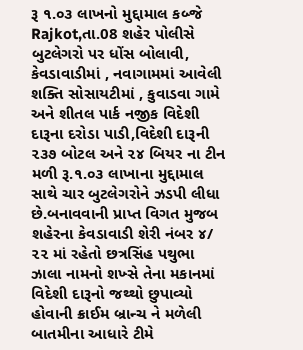રૂ ૧.૦૩ લાખનો મુદ્દામાલ કબ્જે Rajkot,તા.08 શહેર પોલીસે બુટલેગરો પર ધોંસ બોલાવી, કેવડાવાડીમાં , નવાગામમાં આવેલી શક્તિ સોસાયટીમાં , કુવાડવા ગામે અને શીતલ પાર્ક નજીક વિદેશી દારૂના દરોડા પાડી,વિદેશી દારૂની ૨૩૭ બોટલ અને ૨૪ બિયર ના ટીન મળી રૂ.૧.૦૩ લાખાના મુદ્દામાલ સાથે ચાર બુટલેગરોને ઝડપી લીધા છે.બનાવવાની પ્રાપ્ત વિગત મુજબ શહેરના કેવડાવાડી શેરી નંબર ૪/ ૨૨ માં રહેતો છત્રસિંહ પથુભા ઝાલા નામનો શખ્સે તેના મકાનમાં વિદેશી દારૂનો જથ્થો છુપાવ્યો હોવાની ક્રાઈમ બ્રાન્ચ ને મળેલી બાતમીના આધારે ટીમે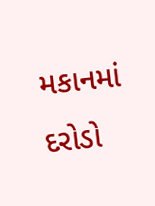મકાનમાં દરોડો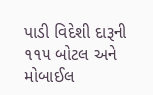પાડી વિદેશી દારૂની ૧૧૫ બોટલ અને મોબાઈલ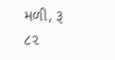મળી, રૂ ૮૨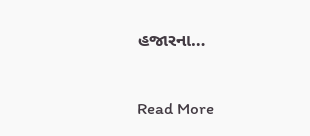હજારના…

Read More